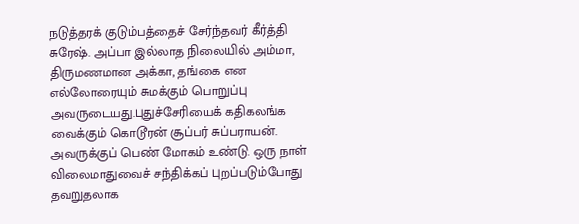நடுத்தரக் குடும்பத்தைச் சேர்ந்தவர் கீர்த்தி சுரேஷ். அப்பா இல்லாத நிலையில் அம்மா, திருமணமான அக்கா, தங்கை என எல்லோரையும் சுமக்கும் பொறுப்பு அவருடையது.புதுச்சேரியைக் கதிகலங்க வைக்கும் கொடூரன் சூப்பர் சுப்பராயன். அவருக்குப் பெண் மோகம் உண்டு. ஒரு நாள் விலைமாதுவைச் சந்திக்கப் புறப்படும்போது தவறுதலாக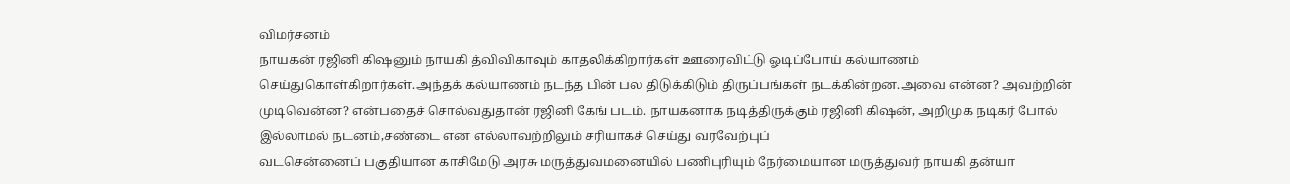விமர்சனம்
நாயகன் ரஜினி கிஷனும் நாயகி த்விவிகாவும் காதலிக்கிறார்கள் ஊரைவிட்டு ஓடிப்போய் கல்யாணம் செய்துகொள்கிறார்கள்.அந்தக் கல்யாணம் நடந்த பின் பல திடுக்கிடும் திருப்பங்கள் நடக்கின்றன.அவை என்ன? அவற்றின் முடிவென்ன? என்பதைச் சொல்வதுதான் ரஜினி கேங் படம். நாயகனாக நடித்திருக்கும் ரஜினி கிஷன், அறிமுக நடிகர் போல் இல்லாமல் நடனம்,சண்டை என எல்லாவற்றிலும் சரியாகச் செய்து வரவேற்புப்
வடசென்னைப் பகுதியான காசிமேடு அரசு மருத்துவமனையில் பணிபுரியும் நேர்மையான மருத்துவர் நாயகி தன்யா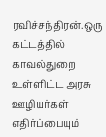ரவிச்சந்திரன்.ஒரு கட்டத்தில் காவல்துறை உள்ளிட்ட அரசு ஊழியர்கள் எதிர்ப்பையும்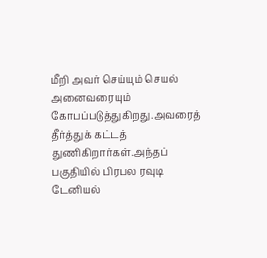மீறி அவர் செய்யும் செயல் அனைவரையும் கோபப்படுத்துகிறது.அவரைத் தீர்த்துக் கட்டத் துணிகிறார்கள்.அந்தப் பகுதியில் பிரபல ரவுடி டேனியல்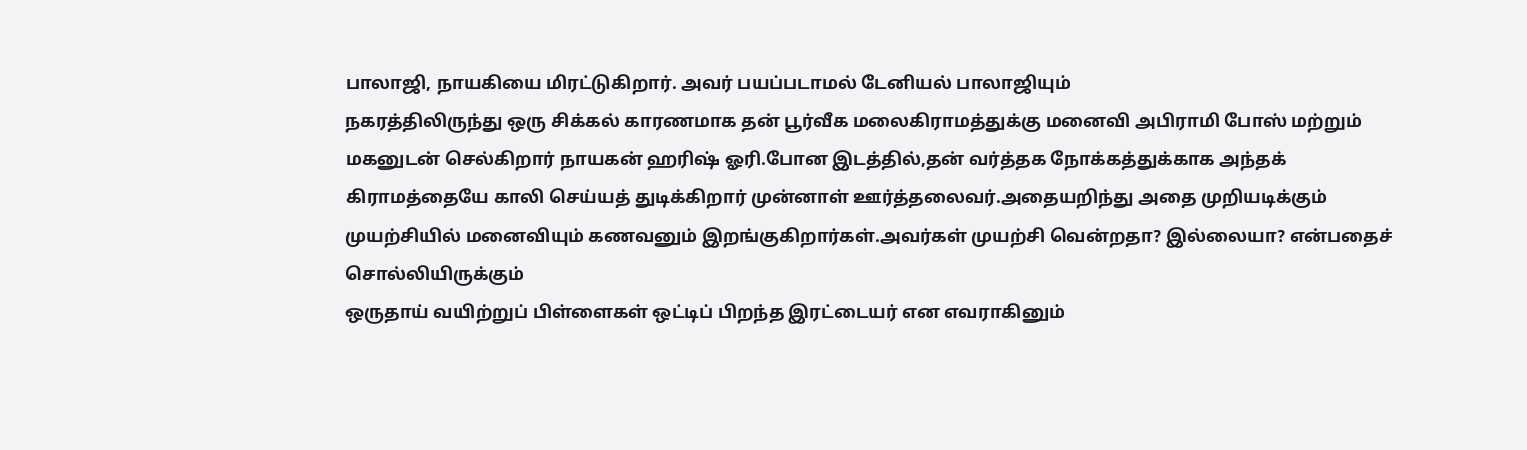பாலாஜி, நாயகியை மிரட்டுகிறார். அவர் பயப்படாமல் டேனியல் பாலாஜியும்
நகரத்திலிருந்து ஒரு சிக்கல் காரணமாக தன் பூர்வீக மலைகிராமத்துக்கு மனைவி அபிராமி போஸ் மற்றும் மகனுடன் செல்கிறார் நாயகன் ஹரிஷ் ஓரி.போன இடத்தில்,தன் வர்த்தக நோக்கத்துக்காக அந்தக் கிராமத்தையே காலி செய்யத் துடிக்கிறார் முன்னாள் ஊர்த்தலைவர்.அதையறிந்து அதை முறியடிக்கும் முயற்சியில் மனைவியும் கணவனும் இறங்குகிறார்கள்.அவர்கள் முயற்சி வென்றதா? இல்லையா? என்பதைச் சொல்லியிருக்கும்
ஒருதாய் வயிற்றுப் பிள்ளைகள் ஒட்டிப் பிறந்த இரட்டையர் என எவராகினும்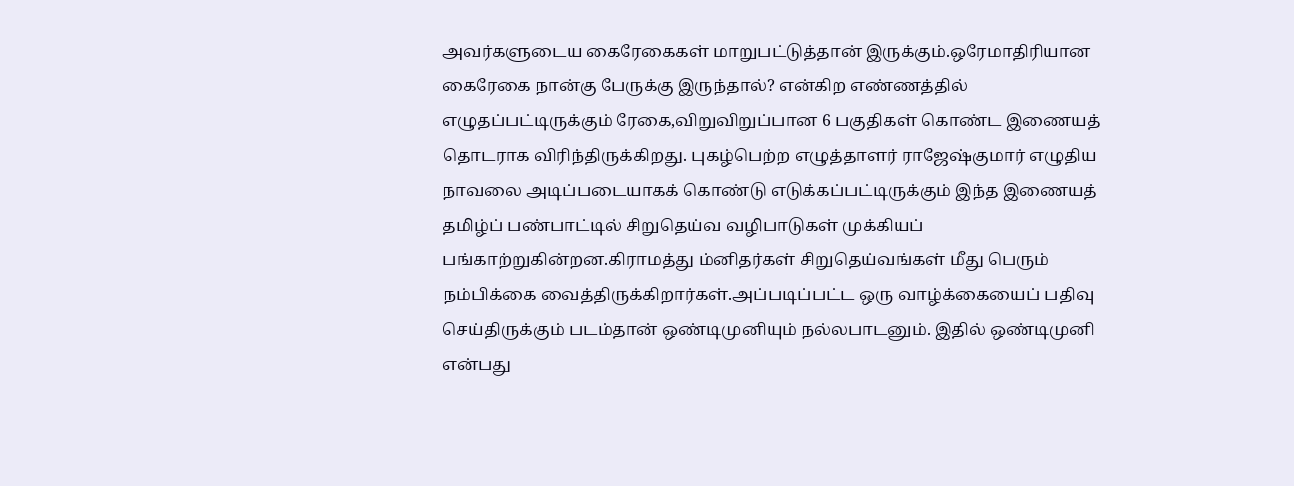அவர்களுடைய கைரேகைகள் மாறுபட்டுத்தான் இருக்கும்.ஒரேமாதிரியான கைரேகை நான்கு பேருக்கு இருந்தால்? என்கிற எண்ணத்தில் எழுதப்பட்டிருக்கும் ரேகை,விறுவிறுப்பான 6 பகுதிகள் கொண்ட இணையத் தொடராக விரிந்திருக்கிறது. புகழ்பெற்ற எழுத்தாளர் ராஜேஷ்குமார் எழுதிய நாவலை அடிப்படையாகக் கொண்டு எடுக்கப்பட்டிருக்கும் இந்த இணையத்
தமிழ்ப் பண்பாட்டில் சிறுதெய்வ வழிபாடுகள் முக்கியப் பங்காற்றுகின்றன.கிராமத்து ம்னிதர்கள் சிறுதெய்வங்கள் மீது பெரும் நம்பிக்கை வைத்திருக்கிறார்கள்.அப்படிப்பட்ட ஒரு வாழ்க்கையைப் பதிவு செய்திருக்கும் படம்தான் ஒண்டிமுனியும் நல்லபாடனும். இதில் ஒண்டிமுனி என்பது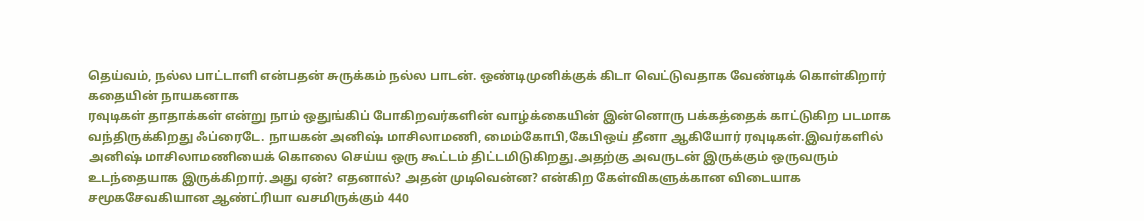தெய்வம், நல்ல பாட்டாளி என்பதன் சுருக்கம் நல்ல பாடன். ஒண்டிமுனிக்குக் கிடா வெட்டுவதாக வேண்டிக் கொள்கிறார் கதையின் நாயகனாக
ரவுடிகள் தாதாக்கள் என்று நாம் ஒதுங்கிப் போகிறவர்களின் வாழ்க்கையின் இன்னொரு பக்கத்தைக் காட்டுகிற படமாக வந்திருக்கிறது ஃப்ரைடே. நாயகன் அனிஷ் மாசிலாமணி, மைம்கோபி,கேபிஒய் தீனா ஆகியோர் ரவுடிகள்.இவர்களில் அனிஷ் மாசிலாமணியைக் கொலை செய்ய ஒரு கூட்டம் திட்டமிடுகிறது.அதற்கு அவருடன் இருக்கும் ஒருவரும் உடந்தையாக இருக்கிறார்.அது ஏன்? எதனால்? அதன் முடிவென்ன? என்கிற கேள்விகளுக்கான விடையாக
சமூகசேவகியான ஆண்ட்ரியா வசமிருக்கும் 440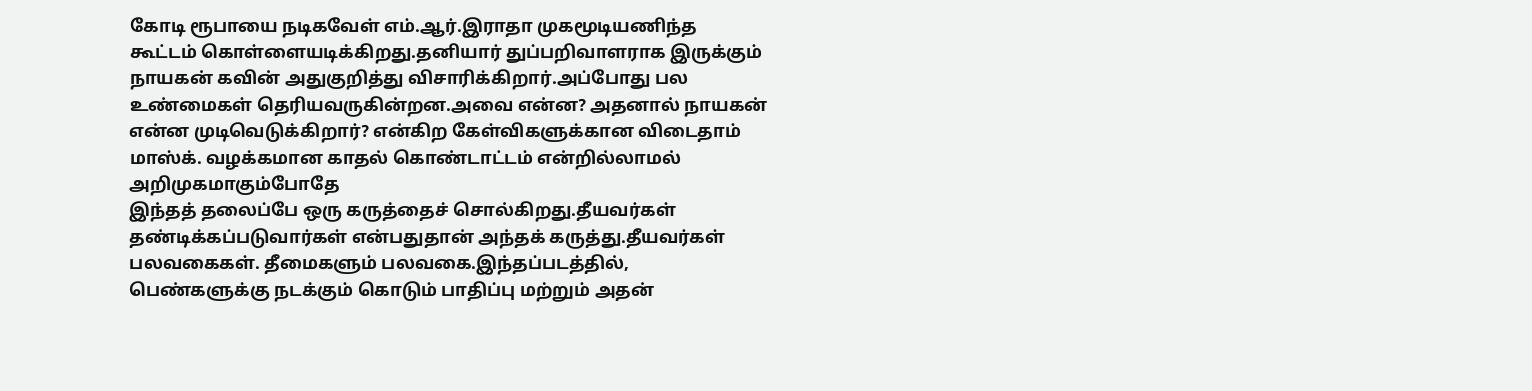கோடி ரூபாயை நடிகவேள் எம்.ஆர்.இராதா முகமூடியணிந்த கூட்டம் கொள்ளையடிக்கிறது.தனியார் துப்பறிவாளராக இருக்கும் நாயகன் கவின் அதுகுறித்து விசாரிக்கிறார்.அப்போது பல உண்மைகள் தெரியவருகின்றன.அவை என்ன? அதனால் நாயகன் என்ன முடிவெடுக்கிறார்? என்கிற கேள்விகளுக்கான விடைதாம் மாஸ்க். வழக்கமான காதல் கொண்டாட்டம் என்றில்லாமல் அறிமுகமாகும்போதே
இந்தத் தலைப்பே ஒரு கருத்தைச் சொல்கிறது.தீயவர்கள் தண்டிக்கப்படுவார்கள் என்பதுதான் அந்தக் கருத்து.தீயவர்கள் பலவகைகள். தீமைகளும் பலவகை.இந்தப்படத்தில், பெண்களுக்கு நடக்கும் கொடும் பாதிப்பு மற்றும் அதன்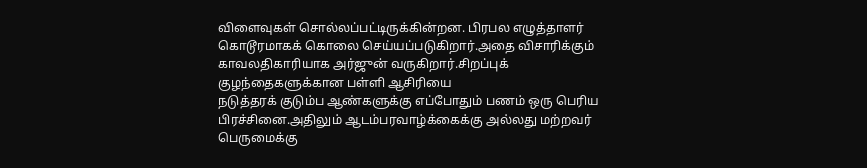விளைவுகள் சொல்லப்பட்டிருக்கின்றன. பிரபல எழுத்தாளர் கொடூரமாகக் கொலை செய்யப்படுகிறார்.அதை விசாரிக்கும் காவலதிகாரியாக அர்ஜுன் வருகிறார்.சிறப்புக் குழந்தைகளுக்கான பள்ளி ஆசிரியை
நடுத்தரக் குடும்ப ஆண்களுக்கு எப்போதும் பணம் ஒரு பெரிய பிரச்சினை.அதிலும் ஆடம்பரவாழ்க்கைக்கு அல்லது மற்றவர் பெருமைக்கு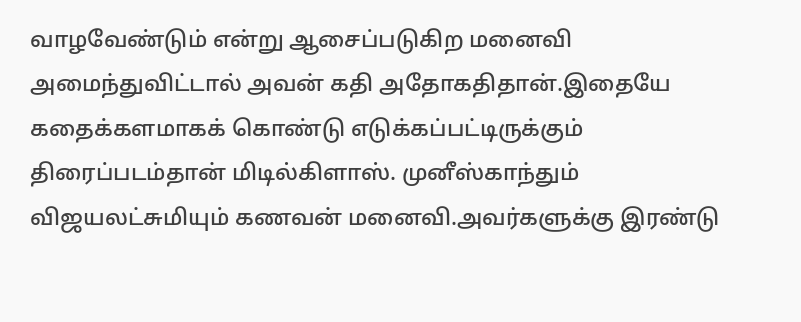வாழவேண்டும் என்று ஆசைப்படுகிற மனைவி அமைந்துவிட்டால் அவன் கதி அதோகதிதான்.இதையே கதைக்களமாகக் கொண்டு எடுக்கப்பட்டிருக்கும் திரைப்படம்தான் மிடில்கிளாஸ். முனீஸ்காந்தும் விஜயலட்சுமியும் கணவன் மனைவி.அவர்களுக்கு இரண்டு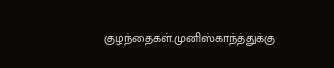குழந்தைகள்.முனிஸ்காந்த்துக்கு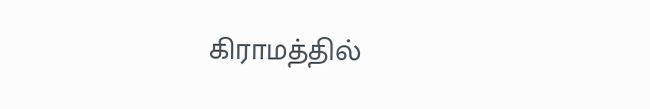கிராமத்தில்